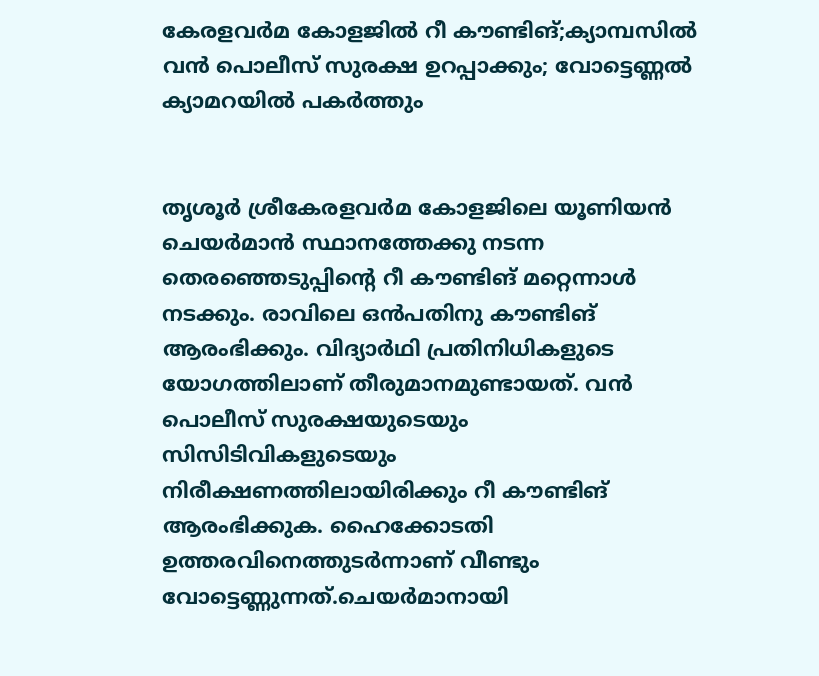കേരളവര്‍മ കോളജില്‍ റീ കൗണ്ടിങ്;ക്യാമ്പസില്‍ വന്‍ പൊലീസ് സുരക്ഷ ഉറപ്പാക്കും; വോട്ടെണ്ണല്‍ ക്യാമറയില്‍ പകര്‍ത്തും


തൃശൂര്‍ ശ്രീകേരളവര്‍മ കോളജിലെ യൂണിയന്‍ ചെയര്‍മാന്‍ സ്ഥാനത്തേക്കു നടന്ന തെരഞ്ഞെടുപ്പിന്റെ റീ കൗണ്ടിങ് മറ്റെന്നാള്‍ നടക്കും. രാവിലെ ഒന്‍പതിനു കൗണ്ടിങ് ആരംഭിക്കും. വിദ്യാര്‍ഥി പ്രതിനിധികളുടെ യോഗത്തിലാണ് തീരുമാനമുണ്ടായത്. വന്‍ പൊലീസ് സുരക്ഷയുടെയും സിസിടിവികളുടെയും നിരീക്ഷണത്തിലായിരിക്കും റീ കൗണ്ടിങ് ആരംഭിക്കുക. ഹൈക്കോടതി ഉത്തരവിനെത്തുടര്‍ന്നാണ് വീണ്ടും വോട്ടെണ്ണുന്നത്.ചെയര്‍മാനായി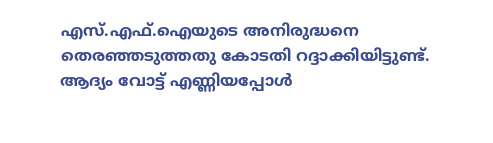എസ്.എഫ്.ഐയുടെ അനിരുദ്ധനെ തെരഞ്ഞടുത്തതു കോടതി റദ്ദാക്കിയിട്ടുണ്ട്. ആദ്യം വോട്ട് എണ്ണിയപ്പോള്‍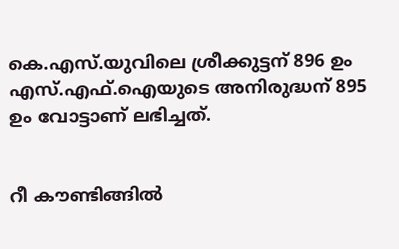കെ.എസ്.യുവിലെ ശ്രീക്കുട്ടന് 896 ഉം എസ്.എഫ്.ഐയുടെ അനിരുദ്ധന് 895 ഉം വോട്ടാണ് ലഭിച്ചത്.


റീ കൗണ്ടിങ്ങില്‍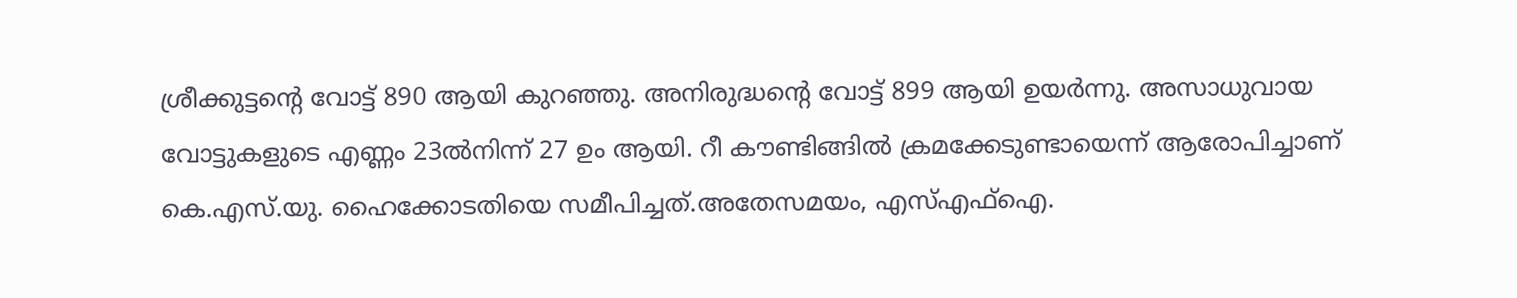ശ്രീക്കുട്ടന്റെ വോട്ട് 890 ആയി കുറഞ്ഞു. അനിരുദ്ധന്റെ വോട്ട് 899 ആയി ഉയര്‍ന്നു. അസാധുവായ വോട്ടുകളുടെ എണ്ണം 23ല്‍നിന്ന് 27 ഉം ആയി. റീ കൗണ്ടിങ്ങില്‍ ക്രമക്കേടുണ്ടായെന്ന് ആരോപിച്ചാണ് കെ.എസ്.യു. ഹൈക്കോടതിയെ സമീപിച്ചത്.അതേസമയം, എസ്എഫ്ഐ.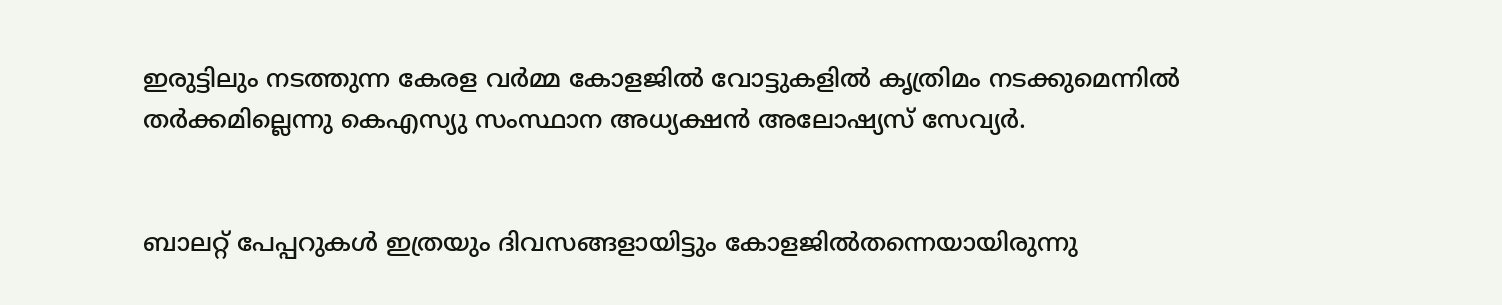ഇരുട്ടിലും നടത്തുന്ന കേരള വര്‍മ്മ കോളജില്‍ വോട്ടുകളില്‍ കൃത്രിമം നടക്കുമെന്നില്‍ തര്‍ക്കമില്ലെന്നു കെഎസ്യു സംസ്ഥാന അധ്യക്ഷന്‍ അലോഷ്യസ് സേവ്യര്‍.


ബാലറ്റ് പേപ്പറുകള്‍ ഇത്രയും ദിവസങ്ങളായിട്ടും കോളജില്‍തന്നെയായിരുന്നു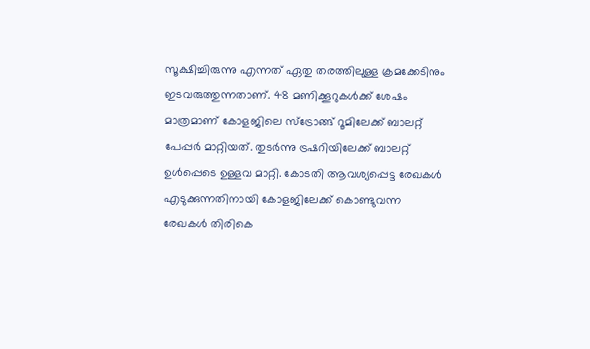സൂക്ഷിച്ചിരുന്നു എന്നത് ഏതു തരത്തിലുള്ള ക്രമക്കേടിനും ഇടവരുത്തുന്നതാണ്. 48 മണിക്കൂറുകള്‍ക്ക് ശേഷം മാത്രമാണ് കോളജിലെ സ്ട്രോങ്ങ് റൂമിലേക്ക് ബാലറ്റ് പേപ്പര്‍ മാറ്റിയത്. തുടര്‍ന്നു ട്രഷറിയിലേക്ക് ബാലറ്റ് ഉള്‍പ്പെടെ ഉള്ളവ മാറ്റി. കോടതി ആവശ്യപ്പെട്ട രേഖകള്‍ എടുക്കുന്നതിനായി കോളജിലേക്ക് കൊണ്ടുവന്ന രേഖകള്‍ തിരികെ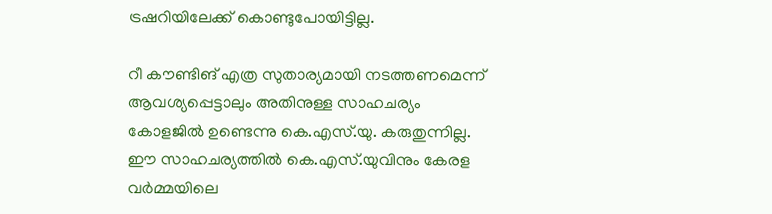ട്രഷറിയിലേക്ക് കൊണ്ടുപോയിട്ടില്ല.

റീ കൗണ്ടിങ് എത്ര സുതാര്യമായി നടത്തണമെന്ന് ആവശ്യപ്പെട്ടാലും അതിനുള്ള സാഹചര്യം കോളജില്‍ ഉണ്ടെന്നു കെ.എസ്.യു. കരുതുന്നില്ല. ഈ സാഹചര്യത്തില്‍ കെ.എസ്.യുവിനും കേരള വര്‍മ്മയിലെ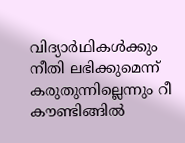വിദ്യാര്‍ഥികള്‍ക്കും നീതി ലഭിക്കുമെന്ന് കരുതുന്നില്ലെന്നും റീ കൗണ്ടിങ്ങില്‍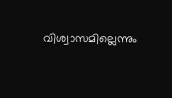വിശ്വാസമില്ലെന്നും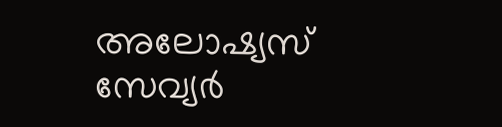അലോഷ്യസ് സേവ്യര്‍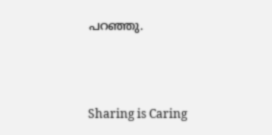പറഞ്ഞു.



Sharing is Caring